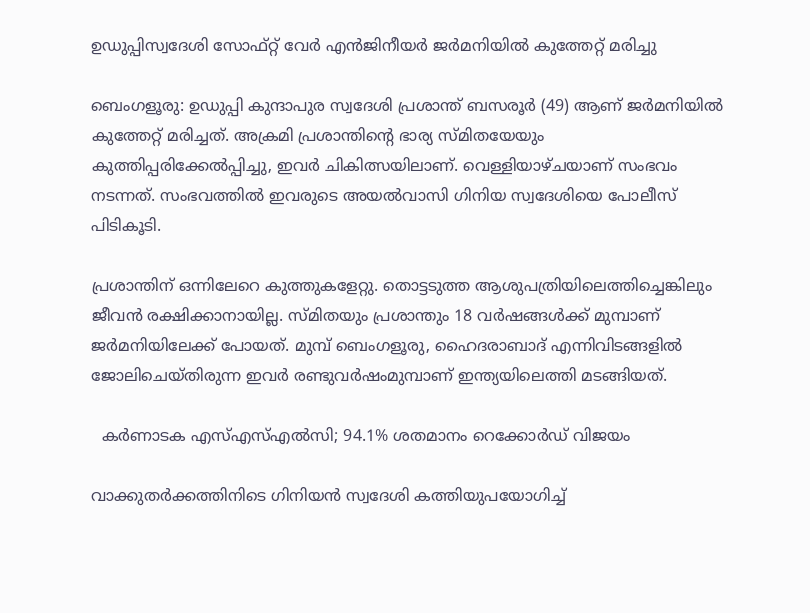ഉഡുപ്പിസ്വദേശി സോഫ്റ്റ് വേർ എൻജിനീയർ ജർമനിയിൽ കുത്തേറ്റ് മരിച്ചു

ബെംഗളൂരു: ഉഡുപ്പി കുന്ദാപുര സ്വദേശി പ്രശാന്ത് ബസരൂർ (49) ആണ് ജർമനിയിൽ കുത്തേറ്റ് മരിച്ചത്. അക്രമി പ്രശാന്തിന്റെ ഭാര്യ സ്മിതയേയും കുത്തിപ്പരിക്കേൽപ്പിച്ചു, ഇവർ ചികിത്സയിലാണ്. വെള്ളിയാഴ്ചയാണ് സംഭവം നടന്നത്. സംഭവത്തിൽ ഇവരുടെ അയൽവാസി ഗിനിയ സ്വദേശിയെ പോലീസ് പിടികൂടി.

പ്രശാന്തിന് ഒന്നിലേറെ കുത്തുകളേറ്റു. തൊട്ടടുത്ത ആശുപത്രിയിലെത്തിച്ചെങ്കിലും ജീവൻ രക്ഷിക്കാനായില്ല. സ്മിതയും പ്രശാന്തും 18 വർഷങ്ങൾക്ക് മുമ്പാണ് ജർമനിയിലേക്ക് പോയത്. മുമ്പ് ബെംഗളൂരു, ഹൈദരാബാദ് എന്നിവിടങ്ങളിൽ ജോലിചെയ്തിരുന്ന ഇവർ രണ്ടുവർഷംമുമ്പാണ് ഇന്ത്യയിലെത്തി മടങ്ങിയത്.

  കർണാടക എസ്എസ്എൽസി; 94.1% ശതമാനം റെക്കോർഡ് വിജയം

വാക്കുതർക്കത്തിനിടെ ഗിനിയൻ സ്വദേശി കത്തിയുപയോഗിച്ച്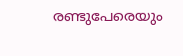രണ്ടുപേരെയും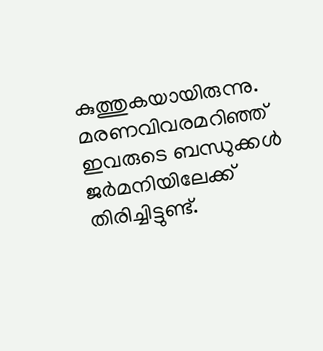കുത്തുകയായിരുന്നു. മരണവിവരമറിഞ്ഞ് ഇവരുടെ ബന്ധുക്കൾ ജർമനിയിലേക്ക് തിരിച്ചിട്ടുണ്ട്.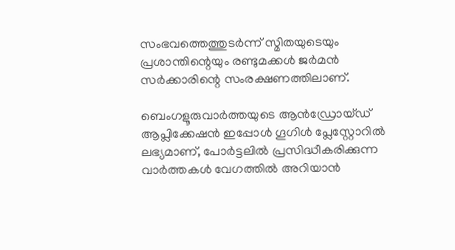സംഭവത്തെത്തുടർന്ന് സ്മിതയുടെയും പ്രശാന്തിന്റെയും രണ്ടുമക്കൾ ജർമൻ സർക്കാരിന്റെ സംരക്ഷണത്തിലാണ്.

ബെംഗളൂരുവാർത്തയുടെ ആൻഡ്രോയ്ഡ് ആപ്ലിക്കേഷൻ ഇപ്പോൾ ഗൂഗിൾ പ്ലേസ്റ്റോറിൽ ലഭ്യമാണ്, പോർട്ടലിൽ പ്രസിദ്ധീകരിക്കുന്ന വാർത്തകൾ വേഗത്തിൽ അറിയാൻ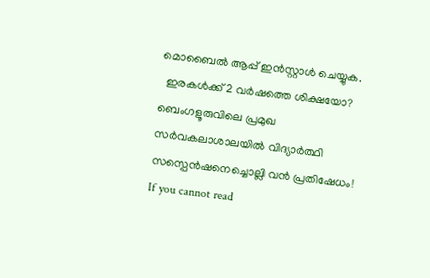മൊബൈൽ ആപ്പ് ഇൻസ്റ്റാൾ ചെയ്യുക.
  ഇരകൾക്ക് 2 വർഷത്തെ ശിക്ഷയോ? ബെംഗളൂരുവിലെ പ്രമുഖ സർവകലാശാലയിൽ വിദ്യാർത്ഥി സസ്പെൻഷനെച്ചൊല്ലി വൻ പ്രതിഷേധം!
If you cannot read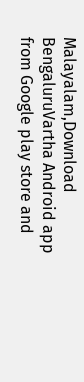Malayalam,Download BengaluruVartha Android app from Google play store and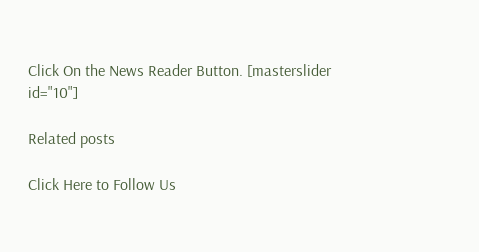Click On the News Reader Button. [masterslider id="10"]

Related posts

Click Here to Follow Us